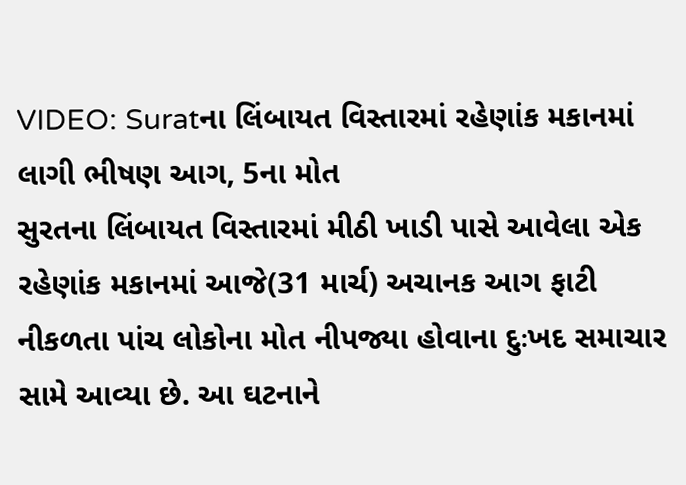VIDEO: Suratના લિંબાયત વિસ્તારમાં રહેણાંક મકાનમાં લાગી ભીષણ આગ, 5ના મોત
સુરતના લિંબાયત વિસ્તારમાં મીઠી ખાડી પાસે આવેલા એક રહેણાંક મકાનમાં આજે(31 માર્ચ) અચાનક આગ ફાટી નીકળતા પાંચ લોકોના મોત નીપજ્યા હોવાના દુઃખદ સમાચાર સામે આવ્યા છે. આ ઘટનાને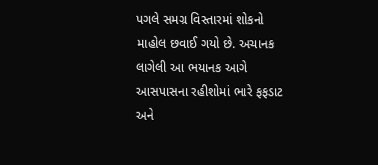પગલે સમગ્ર વિસ્તારમાં શોકનો માહોલ છવાઈ ગયો છે. અચાનક લાગેલી આ ભયાનક આગે આસપાસના રહીશોમાં ભારે ફફડાટ અને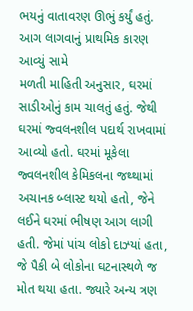ભયનું વાતાવરણ ઊભું કર્યું હતું.
આગ લાગવાનું પ્રાથમિક કારણ આવ્યું સામે
મળતી માહિતી અનુસાર, ઘરમાં સાડીઓનું કામ ચાલતું હતું. જેથી ઘરમાં જ્વલનશીલ પદાર્થ રાખવામાં આવ્યો હતો. ઘરમાં મૂકેલા જ્વલનશીલ કેમિકલના જથ્થામાં અચાનક બ્લાસ્ટ થયો હતો, જેને લઈને ઘરમાં ભીષણ આગ લાગી હતી. જેમાં પાંચ લોકો દાઝ્યાં હતા, જે પૈકી બે લોકોના ઘટનાસ્થળે જ મોત થયા હતા. જ્યારે અન્ય ત્રણ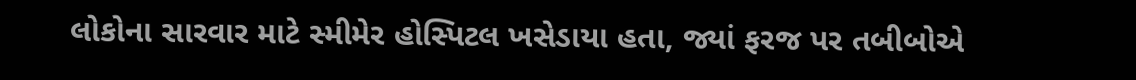લોકોના સારવાર માટે સ્મીમેર હોસ્પિટલ ખસેડાયા હતા, જ્યાં ફરજ પર તબીબોએ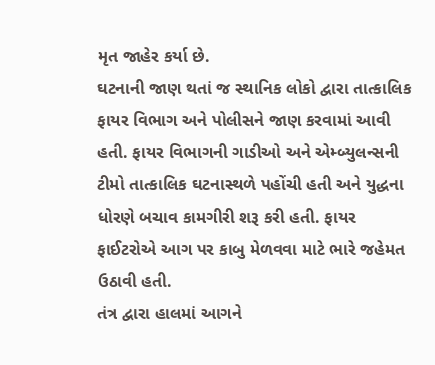મૃત જાહેર કર્યા છે.
ઘટનાની જાણ થતાં જ સ્થાનિક લોકો દ્વારા તાત્કાલિક ફાયર વિભાગ અને પોલીસને જાણ કરવામાં આવી હતી. ફાયર વિભાગની ગાડીઓ અને એમ્બ્યુલન્સની ટીમો તાત્કાલિક ઘટનાસ્થળે પહોંચી હતી અને યુદ્ધના ધોરણે બચાવ કામગીરી શરૂ કરી હતી. ફાયર ફાઈટરોએ આગ પર કાબુ મેળવવા માટે ભારે જહેમત ઉઠાવી હતી.
તંત્ર દ્વારા હાલમાં આગને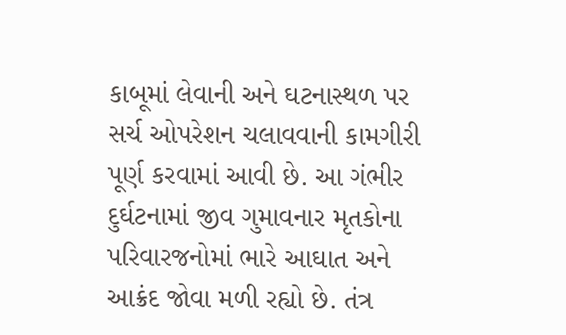કાબૂમાં લેવાની અને ઘટનાસ્થળ પર સર્ચ ઓપરેશન ચલાવવાની કામગીરી પૂર્ણ કરવામાં આવી છે. આ ગંભીર દુર્ઘટનામાં જીવ ગુમાવનાર મૃતકોના પરિવારજનોમાં ભારે આઘાત અને આક્રંદ જોવા મળી રહ્યો છે. તંત્ર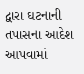દ્વારા ઘટનાની તપાસના આદેશ આપવામાં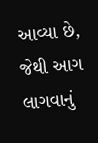આવ્યા છે, જેથી આગ લાગવાનું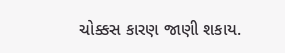ચોક્કસ કારણ જાણી શકાય.